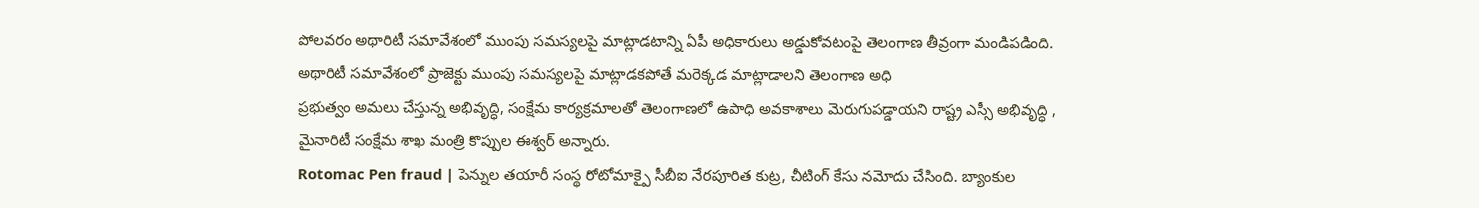పోలవరం అథారిటీ సమావేశంలో ముంపు సమస్యలపై మాట్లాడటాన్ని ఏపీ అధికారులు అడ్డుకోవటంపై తెలంగాణ తీవ్రంగా మండిపడింది. అథారిటీ సమావేశంలో ప్రాజెక్టు ముంపు సమస్యలపై మాట్లాడకపోతే మరెక్కడ మాట్లాడాలని తెలంగాణ అధి
ప్రభుత్వం అమలు చేస్తున్న అభివృద్ధి, సంక్షేమ కార్యక్రమాలతో తెలంగాణలో ఉపాధి అవకాశాలు మెరుగుపడ్డాయని రాష్ట్ర ఎస్సీ అభివృద్ధి , మైనారిటీ సంక్షేమ శాఖ మంత్రి కొప్పుల ఈశ్వర్ అన్నారు.
Rotomac Pen fraud | పెన్నుల తయారీ సంస్థ రోటోమాక్పై సీబీఐ నేరపూరిత కుట్ర, చీటింగ్ కేసు నమోదు చేసింది. బ్యాంకుల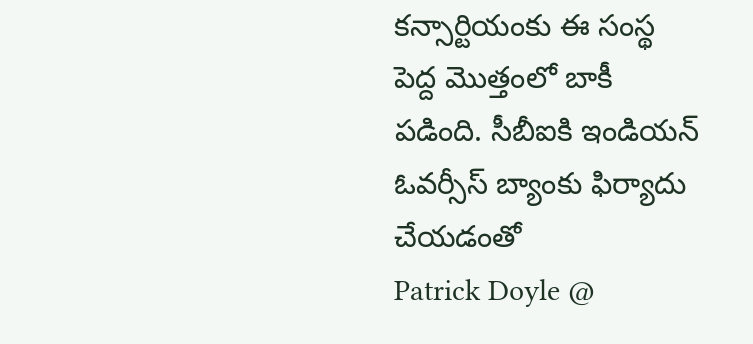కన్సార్టియంకు ఈ సంస్థ పెద్ద మొత్తంలో బాకీ పడింది. సీబీఐకి ఇండియన్ ఓవర్సీస్ బ్యాంకు ఫిర్యాదు చేయడంతో
Patrick Doyle @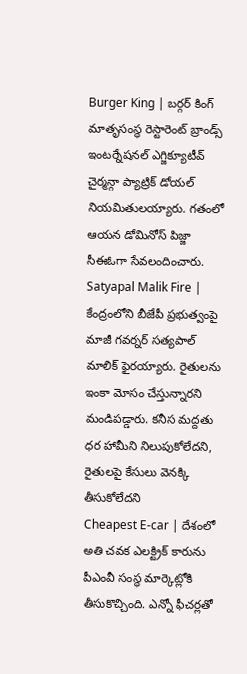Burger King | బర్గర్ కింగ్ మాతృసంస్థ రెస్టారెంట్ బ్రాండ్స్ ఇంటర్నేషనల్ ఎగ్జిక్యూటీవ్ చైర్మన్గా ప్యాట్రిక్ డోయల్ నియమితులయ్యారు. గతంలో ఆయన డోమినోస్ పిజ్జా సీఈఓగా సేవలందించారు.
Satyapal Malik Fire | కేంద్రంలోని బీజేపీ ప్రభుత్వంపై మాజీ గవర్నర్ సత్యపాల్ మాలిక్ ఫైరయ్యారు. రైతులను ఇంకా మోసం చేస్తున్నారని మండిపడ్డారు. కనీస మద్దతు ధర హామీని నిలుపుకోలేదని, రైతులపై కేసులు వెనక్కి తీసుకోలేదని
Cheapest E-car | దేశంలో అతి చవక ఎలక్ట్రిక్ కారును పీఎంవీ సంస్థ మార్కెట్లోకి తీసుకొచ్చింది. ఎన్నో ఫీచర్లతో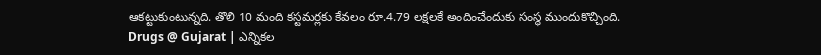ఆకట్టుకుంటున్నది. తొలి 10 మంది కస్టమర్లకు కేవలం రూ.4.79 లక్షలకే అందించేందుకు సంస్థ ముందుకొచ్చింది.
Drugs @ Gujarat | ఎన్నికల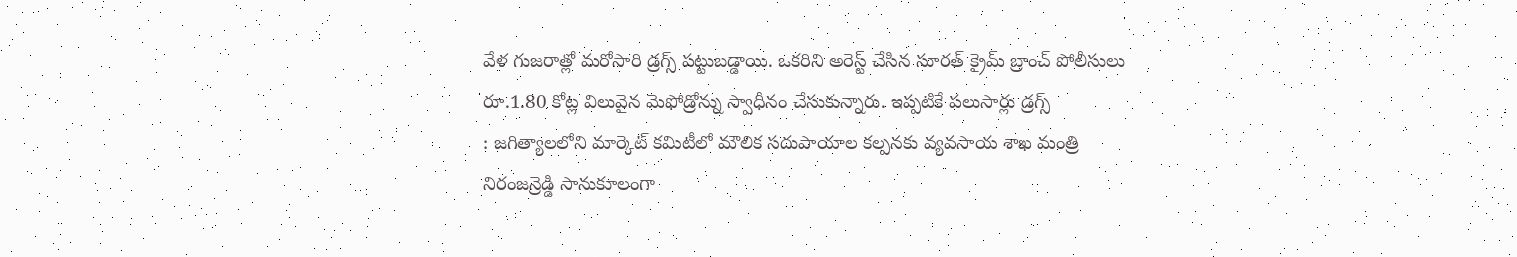వేళ గుజరాత్లో మరోసారి డ్రగ్స్ పట్టుబడ్డాయి. ఒకరిని అరెస్ట్ చేసిన సూరత్ క్రైమ్ బ్రాంచ్ పోలీసులు రూ.1.80 కోట్ల విలువైన మెఫోడ్రోన్ను స్వాధీనం చేసుకున్నారు. ఇప్పటికే పలుసార్లు డ్రగ్స్
: జగిత్యాలలోని మార్కెట్ కమిటీలో మౌలిక సదుపాయాల కల్పనకు వ్యవసాయ శాఖ మంత్రి నిరంజన్రెడ్డి సానుకూలంగా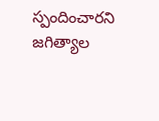స్పందించారని జగిత్యాల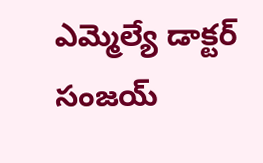ఎమ్మెల్యే డాక్టర్ సంజయ్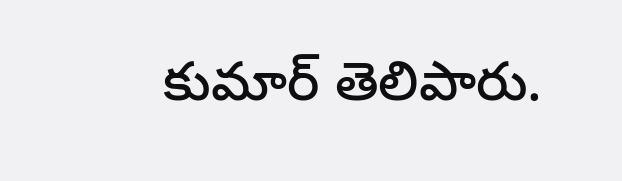కుమార్ తెలిపారు.